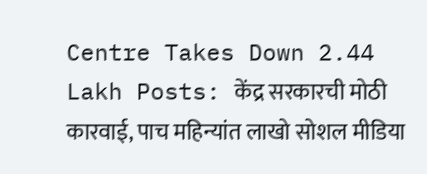Centre Takes Down 2.44 Lakh Posts: केंद्र सरकारची मोठी कारवाई, पाच महिन्यांत लाखो सोशल मीडिया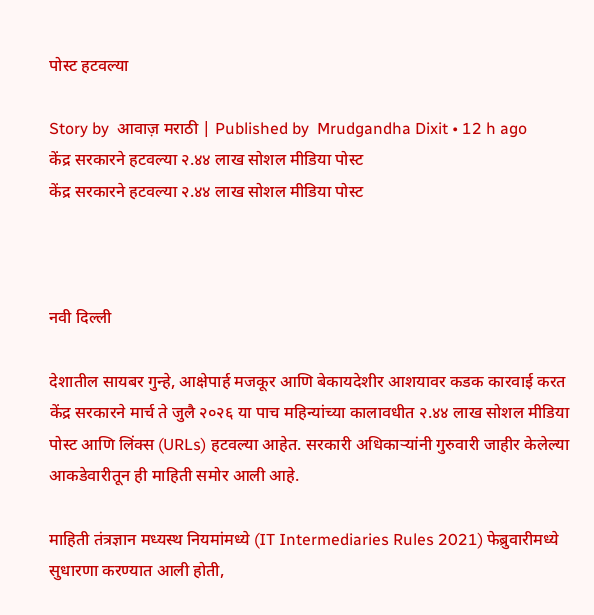पोस्ट हटवल्या

Story by  आवाज़ मराठी | Published by  Mrudgandha Dixit • 12 h ago
केंद्र सरकारने हटवल्या २.४४ लाख सोशल मीडिया पोस्ट
केंद्र सरकारने हटवल्या २.४४ लाख सोशल मीडिया पोस्ट



नवी दिल्ली

देशातील सायबर गुन्हे, आक्षेपार्ह मजकूर आणि बेकायदेशीर आशयावर कडक कारवाई करत केंद्र सरकारने मार्च ते जुलै २०२६ या पाच महिन्यांच्या कालावधीत २.४४ लाख सोशल मीडिया पोस्ट आणि लिंक्स (URLs) हटवल्या आहेत. सरकारी अधिकाऱ्यांनी गुरुवारी जाहीर केलेल्या आकडेवारीतून ही माहिती समोर आली आहे.

माहिती तंत्रज्ञान मध्यस्थ नियमांमध्ये (IT Intermediaries Rules 2021) फेब्रुवारीमध्ये सुधारणा करण्यात आली होती,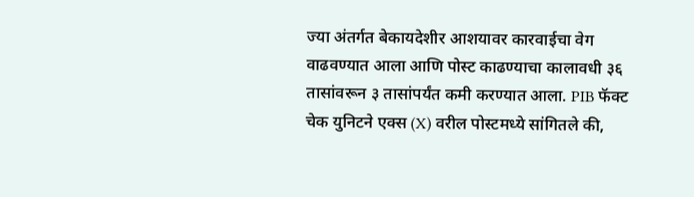ज्या अंतर्गत बेकायदेशीर आशयावर कारवाईचा वेग वाढवण्यात आला आणि पोस्ट काढण्याचा कालावधी ३६ तासांवरून ३ तासांपर्यंत कमी करण्यात आला. PIB फॅक्ट चेक युनिटने एक्स (X) वरील पोस्टमध्ये सांगितले की,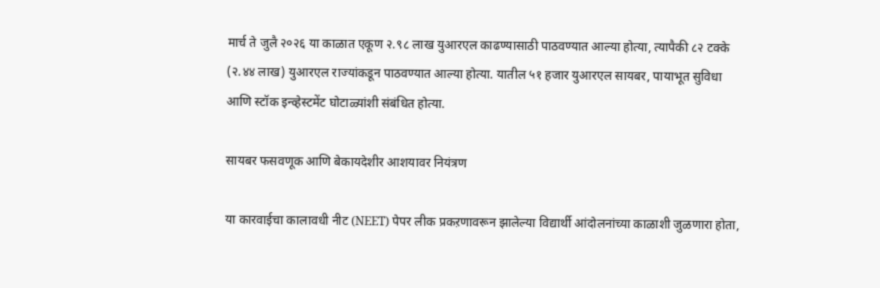मार्च ते जुलै २०२६ या काळात एकूण २.९८ लाख युआरएल काढण्यासाठी पाठवण्यात आल्या होत्या, त्यापैकी ८२ टक्के (२.४४ लाख) युआरएल राज्यांकडून पाठवण्यात आल्या होत्या. यातील ५१ हजार युआरएल सायबर, पायाभूत सुविधा आणि स्टॉक इन्व्हेस्टमेंट घोटाळ्यांशी संबंधित होत्या.

सायबर फसवणूक आणि बेकायदेशीर आशयावर नियंत्रण

या कारवाईचा कालावधी नीट (NEET) पेपर लीक प्रकऱणावरून झालेल्या विद्यार्थी आंदोलनांच्या काळाशी जुळणारा होता,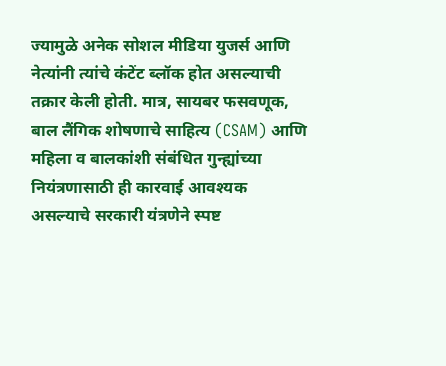ज्यामुळे अनेक सोशल मीडिया युजर्स आणि नेत्यांनी त्यांचे कंटेंट ब्लॉक होत असल्याची तक्रार केली होती. मात्र, सायबर फसवणूक, बाल लैंगिक शोषणाचे साहित्य (CSAM) आणि महिला व बालकांशी संबंधित गुन्ह्यांच्या नियंत्रणासाठी ही कारवाई आवश्यक असल्याचे सरकारी यंत्रणेने स्पष्ट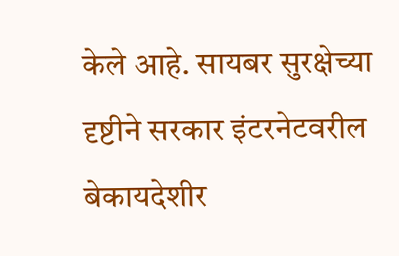केले आहे. सायबर सुरक्षेच्या दृष्टीने सरकार इंटरनेटवरील बेकायदेशीर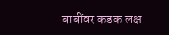बाबींवर कडक लक्ष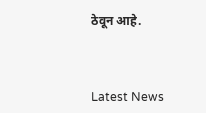ठेवून आहे.



Latest News